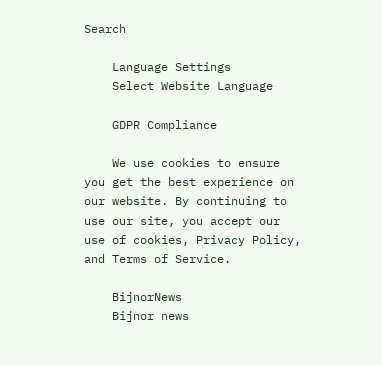Search

    Language Settings
    Select Website Language

    GDPR Compliance

    We use cookies to ensure you get the best experience on our website. By continuing to use our site, you accept our use of cookies, Privacy Policy, and Terms of Service.

    BijnorNews
    Bijnor news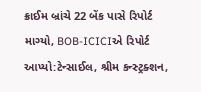ક્રાઈમ બ્રાંચે 22 બેંક પાસે રિપોર્ટ માગ્યો, BOB-ICICIએ રિપોર્ટ આપ્યો:ટેન્સાઈલ, શ્રીમ કન્સ્ટ્રક્શન,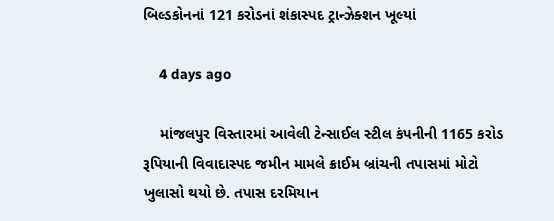બિલ્ડકોનનાં 121 કરોડનાં શંકાસ્પદ ટ્રાન્ઝેક્શન ખૂલ્યાં

    4 days ago

    માંજલપુર વિસ્તારમાં આવેલી ટેન્સાઈલ સ્ટીલ કંપનીની 1165 કરોડ રૂપિયાની વિવાદાસ્પદ જમીન મામલે ક્રાઈમ બ્રાંચની તપાસમાં મોટો ખુલાસો થયો છે. તપાસ દરમિયાન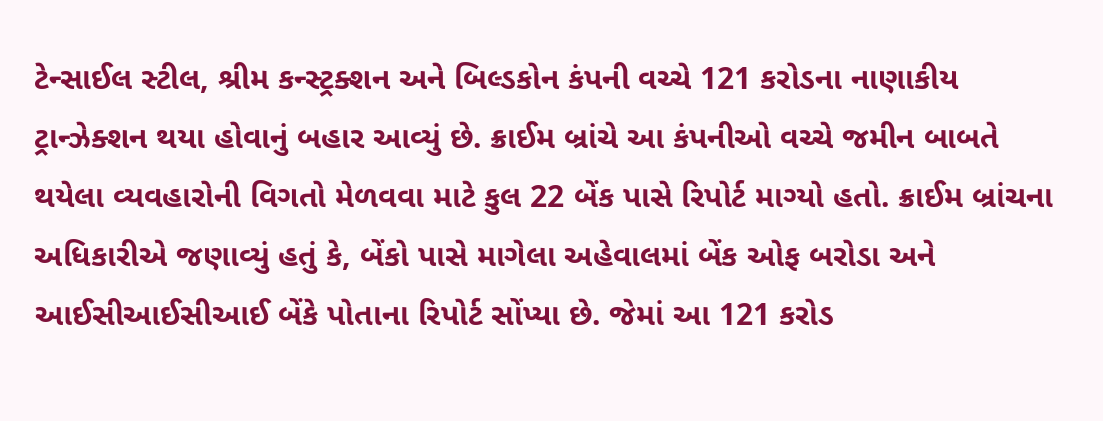ટેન્સાઈલ સ્ટીલ, શ્રીમ કન્સ્ટ્રક્શન અને બિલ્ડકોન કંપની વચ્ચે 121 કરોડના નાણાકીય ટ્રાન્ઝેક્શન થયા હોવાનું બહાર આવ્યું છે. ક્રાઈમ બ્રાંચે આ કંપનીઓ વચ્ચે જમીન બાબતે થયેલા વ્યવહારોની વિગતો મેળવવા માટે કુલ 22 બેંક પાસે રિપોર્ટ માગ્યો હતો. ક્રાઈમ બ્રાંચના અધિકારીએ જણાવ્યું હતું કે, બેંકો પાસે માગેલા અહેવાલમાં બેંક ઓફ બરોડા અને આઈસીઆઈસીઆઈ બેંકે પોતાના રિપોર્ટ સોંપ્યા છે. જેમાં આ 121 કરોડ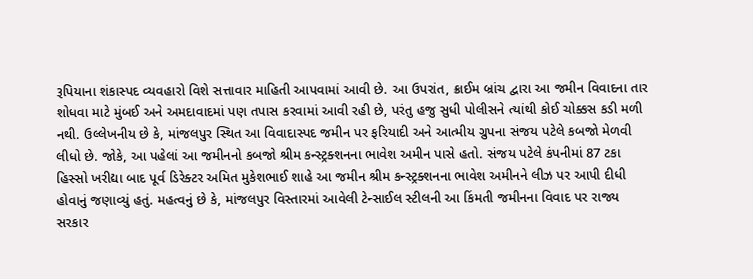રૂપિયાના શંકાસ્પદ વ્યવહારો વિશે સત્તાવાર માહિતી આપવામાં આવી છે. આ ઉપરાંત, ક્રાઈમ બ્રાંચ દ્વારા આ જમીન વિવાદના તાર શોધવા માટે મુંબઈ અને અમદાવાદમાં પણ તપાસ કરવામાં આવી રહી છે, પરંતુ હજુ સુધી પોલીસને ત્યાંથી કોઈ ચોક્કસ કડી મળી નથી. ઉલ્લેખનીય છે કે, માંજલપુર સ્થિત આ વિવાદાસ્પદ જમીન પર ફરિયાદી અને આત્મીય ગ્રુપના સંજય પટેલે કબજો મેળવી લીધો છે. જોકે, આ પહેલાં આ જમીનનો કબજો શ્રીમ કન્સ્ટ્રક્શનના ભાવેશ અમીન પાસે હતો. સંજય પટેલે કંપનીમાં 87 ટકા હિસ્સો ખરીદ્યા બાદ પૂર્વ ડિરેક્ટર અમિત મુકેશભાઈ શાહે આ જમીન શ્રીમ કન્સ્ટ્રક્શનના ભાવેશ અમીનને લીઝ પર આપી દીધી હોવાનું જણાવ્યું હતું. મહત્વનું છે કે, માંજલપુર વિસ્તારમાં આવેલી ટેન્સાઈલ સ્ટીલની આ કિંમતી જમીનના વિવાદ પર રાજ્ય સરકાર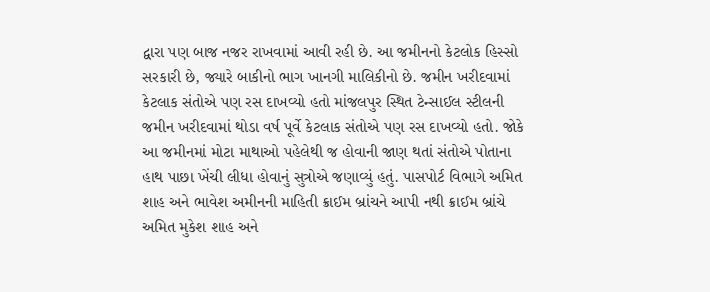દ્વારા પણ બાજ નજર રાખવામાં આવી રહી છે. આ જમીનનો કેટલોક હિસ્સો સરકારી છે, જ્યારે બાકીનો ભાગ ખાનગી માલિકીનો છે. જમીન ખરીદવામાં કેટલાક સંતોએ પણ રસ દાખવ્યો હતો માંજલપુર સ્થિત ટેન્સાઈલ સ્ટીલની જમીન ખરીદવામાં થોડા વર્ષ પૂર્વે કેટલાક સંતોએ પણ રસ દાખવ્યો હતો. જોકે આ જમીનમાં મોટા માથાઓ પહેલેથી જ હોવાની જાણ થતાં સંતોએ પોતાના હાથ પાછા ખેંચી લીધા હોવાનું સુત્રોએ જણાવ્યું હતું. પાસપોર્ટ વિભાગે અમિત શાહ અને ભાવેશ અમીનની માહિતી ક્રાઈમ બ્રાંચને આપી નથી ક્રાઈમ બ્રાંચે અમિત મુકેશ શાહ અને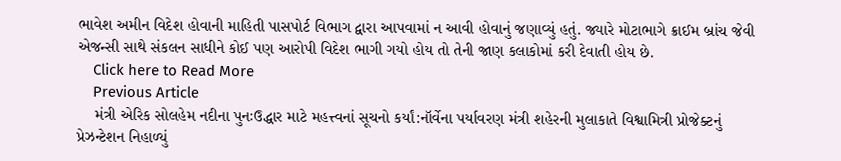ભાવેશ અમીન વિદેશ હોવાની માહિતી પાસપોર્ટ વિભાગ દ્વારા આપવામાં ન આવી હોવાનું જણાવ્યું હતું. જ્યારે મોટાભાગે ક્રાઈમ બ્રાંચ જેવી એજન્સી સાથે સંકલન સાધીને કોઈ પણ આરોપી વિદેશ ભાગી ગયો હોય તો તેની જાણ કલાકોમાં કરી દેવાતી હોય છે.
    Click here to Read More
    Previous Article
    મંત્રી એરિક સોલહેમ નદીના પુનઃઉદ્ધાર માટે મહત્ત્વનાં સૂચનો કર્યાં:નૉર્વેના પર્યાવરણ મંત્રી શહેરની મુલાકાતે વિશ્વામિત્રી પ્રોજેક્ટનું પ્રેઝન્ટેશન નિહાળ્યું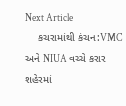Next Article
    કચરામાંથી કંચન:VMC અને NIUA વચ્ચે કરાર શહેરમાં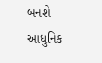બનશે આધુનિક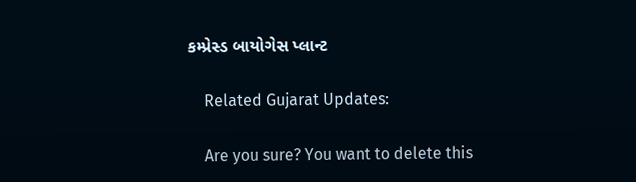કમ્પ્રેસ્ડ બાયોગેસ પ્લાન્ટ

    Related Gujarat Updates:

    Are you sure? You want to delete this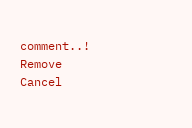comment..! Remove Cancel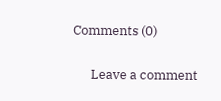Comments (0)

      Leave a comment